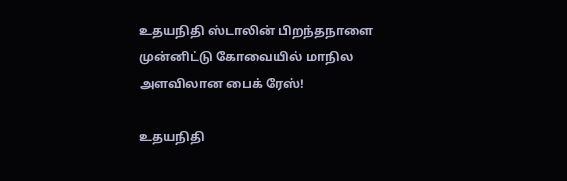உதயநிதி ஸ்டாலின் பிறந்தநாளை முன்னிட்டு கோவையில் மாநில அளவிலான பைக் ரேஸ்!

உதயநிதி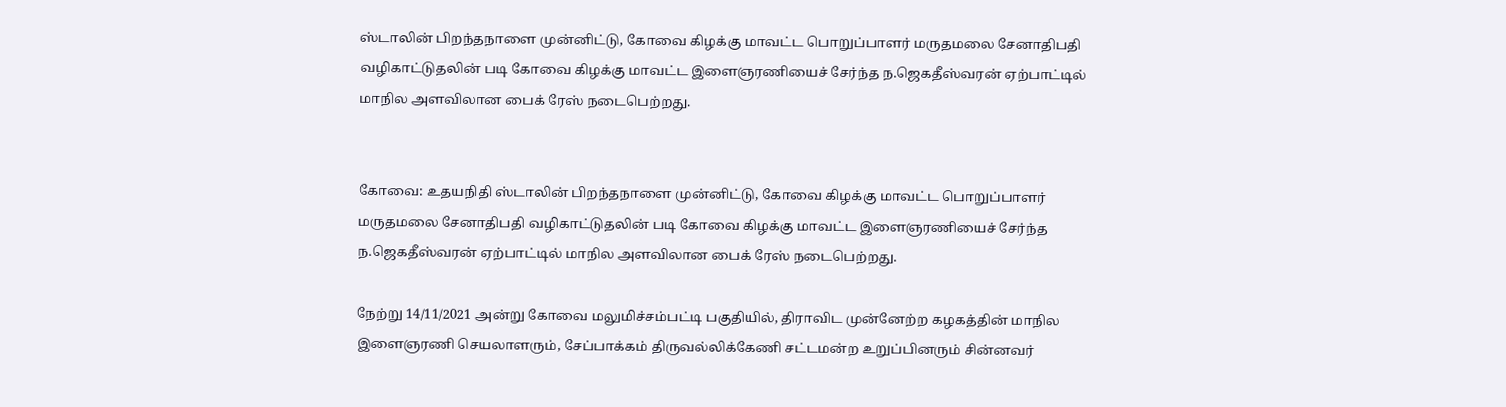ஸ்டாலின் பிறந்தநாளை முன்னிட்டு, கோவை கிழக்கு மாவட்ட பொறுப்பாளர் மருதமலை சேனாதிபதி வழிகாட்டுதலின் படி கோவை கிழக்கு மாவட்ட இளைஞரணியைச் சேர்ந்த ந.ஜெகதீஸ்வரன் ஏற்பாட்டில் மாநில அளவிலான பைக் ரேஸ் நடைபெற்றது.


கோவை: உதயநிதி ஸ்டாலின் பிறந்தநாளை முன்னிட்டு, கோவை கிழக்கு மாவட்ட பொறுப்பாளர் மருதமலை சேனாதிபதி வழிகாட்டுதலின் படி கோவை கிழக்கு மாவட்ட இளைஞரணியைச் சேர்ந்த ந.ஜெகதீஸ்வரன் ஏற்பாட்டில் மாநில அளவிலான பைக் ரேஸ் நடைபெற்றது.

நேற்று 14/11/2021 அன்று கோவை மலுமிச்சம்பட்டி பகுதியில், திராவிட முன்னேற்ற கழகத்தின் மாநில இளைஞரணி செயலாளரும், சேப்பாக்கம் திருவல்லிக்கேணி சட்டமன்ற உறுப்பினரும் சின்னவர்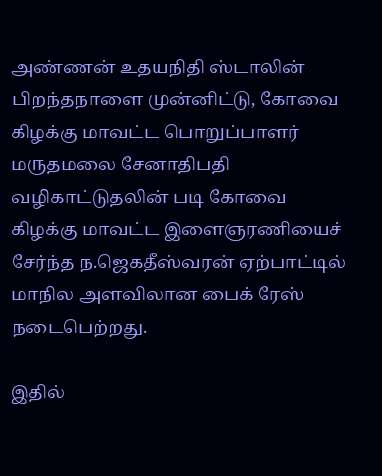அண்ணன் உதயநிதி ஸ்டாலின் பிறந்தநாளை முன்னிட்டு, கோவை கிழக்கு மாவட்ட பொறுப்பாளர் மருதமலை சேனாதிபதி வழிகாட்டுதலின் படி கோவை கிழக்கு மாவட்ட இளைஞரணியைச் சேர்ந்த ந.ஜெகதீஸ்வரன் ஏற்பாட்டில் மாநில அளவிலான பைக் ரேஸ் நடைபெற்றது.

இதில்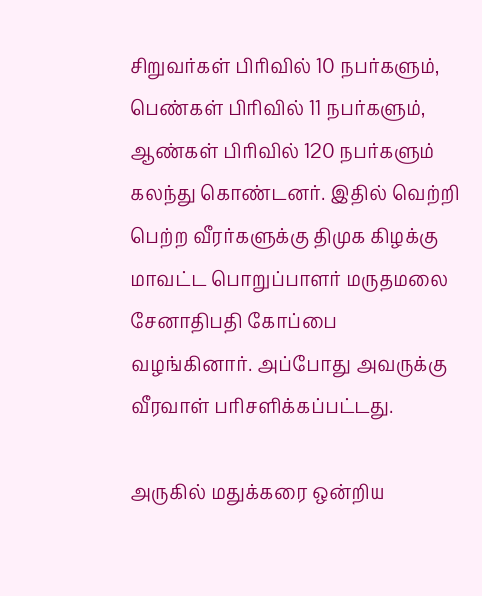சிறுவர்கள் பிரிவில் 10 நபர்களும், பெண்கள் பிரிவில் 11 நபர்களும், ஆண்கள் பிரிவில் 120 நபர்களும் கலந்து கொண்டனர். இதில் வெற்றி பெற்ற வீரர்களுக்கு திமுக கிழக்கு மாவட்ட பொறுப்பாளர் மருதமலை சேனாதிபதி கோப்பை வழங்கினார். அப்போது அவருக்கு வீரவாள் பரிசளிக்கப்பட்டது.

அருகில் மதுக்கரை ஒன்றிய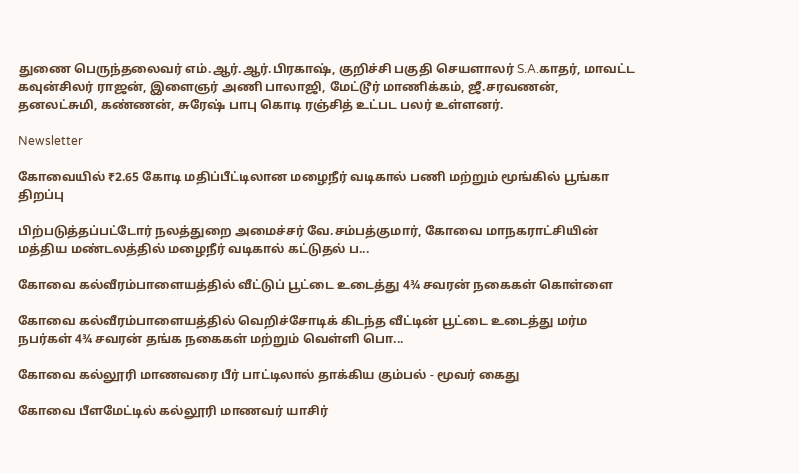துணை பெருந்தலைவர் எம்.ஆர்.ஆர்.பிரகாஷ், குறிச்சி பகுதி செயளாலர் S.A.காதர், மாவட்ட கவுன்சிலர் ராஜன், இளைஞர் அணி பாலாஜி, மேட்டூர் மாணிக்கம், ஜீ.சரவணன், தனலட்சுமி, கண்ணன், சுரேஷ் பாபு கொடி ரஞ்சித் உட்பட பலர் உள்ளனர்.

Newsletter

கோவையில் ₹2.65 கோடி மதிப்பீட்டிலான மழைநீர் வடிகால் பணி மற்றும் மூங்கில் பூங்கா திறப்பு

பிற்படுத்தப்பட்டோர் நலத்துறை அமைச்சர் வே.சம்பத்குமார், கோவை மாநகராட்சியின் மத்திய மண்டலத்தில் மழைநீர் வடிகால் கட்டுதல் ப...

கோவை கல்வீரம்பாளையத்தில் வீட்டுப் பூட்டை உடைத்து 4¾ சவரன் நகைகள் கொள்ளை

கோவை கல்வீரம்பாளையத்தில் வெறிச்சோடிக் கிடந்த வீட்டின் பூட்டை உடைத்து மர்ம நபர்கள் 4¾ சவரன் தங்க நகைகள் மற்றும் வெள்ளி பொ...

கோவை கல்லூரி மாணவரை பீர் பாட்டிலால் தாக்கிய கும்பல் - மூவர் கைது

கோவை பீளமேட்டில் கல்லூரி மாணவர் யாசிர்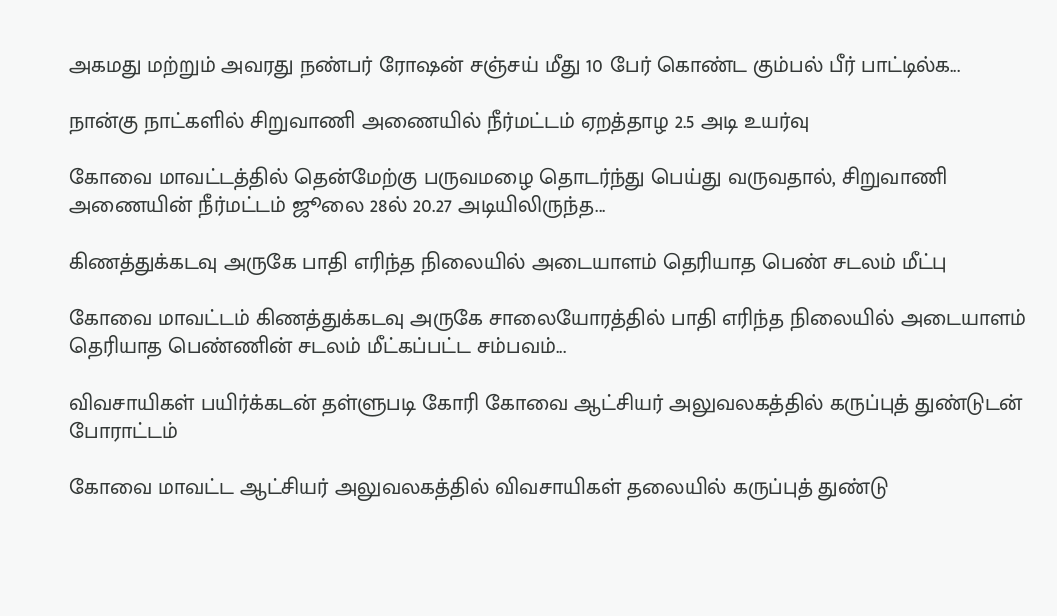அகமது மற்றும் அவரது நண்பர் ரோஷன் சஞ்சய் மீது 10 பேர் கொண்ட கும்பல் பீர் பாட்டில்க...

நான்கு நாட்களில் சிறுவாணி அணையில் நீர்மட்டம் ஏறத்தாழ 2.5 அடி உயர்வு

கோவை மாவட்டத்தில் தென்மேற்கு பருவமழை தொடர்ந்து பெய்து வருவதால், சிறுவாணி அணையின் நீர்மட்டம் ஜூலை 28ல் 20.27 அடியிலிருந்த...

கிணத்துக்கடவு அருகே பாதி எரிந்த நிலையில் அடையாளம் தெரியாத பெண் சடலம் மீட்பு

கோவை மாவட்டம் கிணத்துக்கடவு அருகே சாலையோரத்தில் பாதி எரிந்த நிலையில் அடையாளம் தெரியாத பெண்ணின் சடலம் மீட்கப்பட்ட சம்பவம்...

விவசாயிகள் பயிர்க்கடன் தள்ளுபடி கோரி கோவை ஆட்சியர் அலுவலகத்தில் கருப்புத் துண்டுடன் போராட்டம்

கோவை மாவட்ட ஆட்சியர் அலுவலகத்தில் விவசாயிகள் தலையில் கருப்புத் துண்டு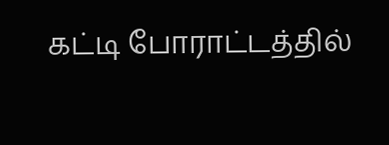கட்டி போராட்டத்தில்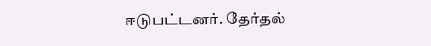ஈடுபட்டனர். தேர்தல்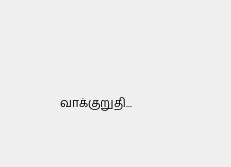வாக்குறுதி...